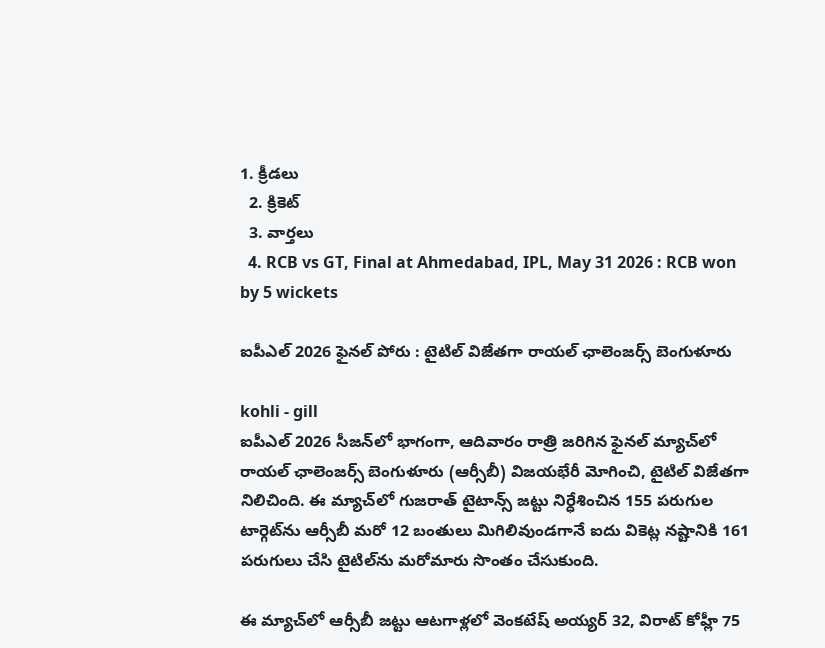1. క్రీడలు
  2. క్రికెట్
  3. వార్తలు
  4. RCB vs GT, Final at Ahmedabad, IPL, May 31 2026 : RCB won by 5 wickets

ఐపీఎల్ 2026 ఫైనల్ పోరు : టైటిల్ విజేతగా రాయల్ ఛాలెంజర్స్ బెంగుళూరు

kohli - gill
ఐపీఎల్ 2026 సీజన్‌లో భాగంగా, ఆదివారం రాత్రి జరిగిన ఫైనల్ మ్యాచ్‌లో రాయల్ ఛాలెంజర్స్ బెంగుళూరు (ఆర్సీబీ) విజయభేరీ మోగించి, టైటిల్ విజేతగా నిలిచింది. ఈ మ్యాచ్‌లో గుజరాత్ టైటాన్స్ జట్టు నిర్ధేశించిన 155 పరుగుల టార్గెట్‌ను ఆర్సీబీ మరో 12 బంతులు మిగిలివుండగానే ఐదు వికెట్ల నష్టానికి 161 పరుగులు చేసి టైటిల్‌ను మరోమారు సొంతం చేసుకుంది.

ఈ మ్యాచ్‌లో ఆర్సీబీ జట్టు ఆటగాళ్లలో వెంకటేష్ అయ్యర్ 32, విరాట్ కోహ్లీ 75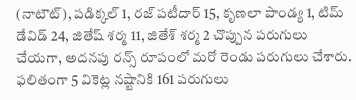(నాటౌట్), పడిక్కల్ 1, రజ్ పటీదార్ 15, కృణలా పాండ్య 1, టిమ్ డేవిడ్ 24, జితేష్ శర్మ 11, జితేశ్ శర్మ 2 చొప్పున పరుగులు చేయగా, అదనపు రన్స్ రూపంలో మరో రెండు పరుగులు చేశారు. ఫలితంగా 5 వికెట్ల నష్టానికి 161 పరుగులు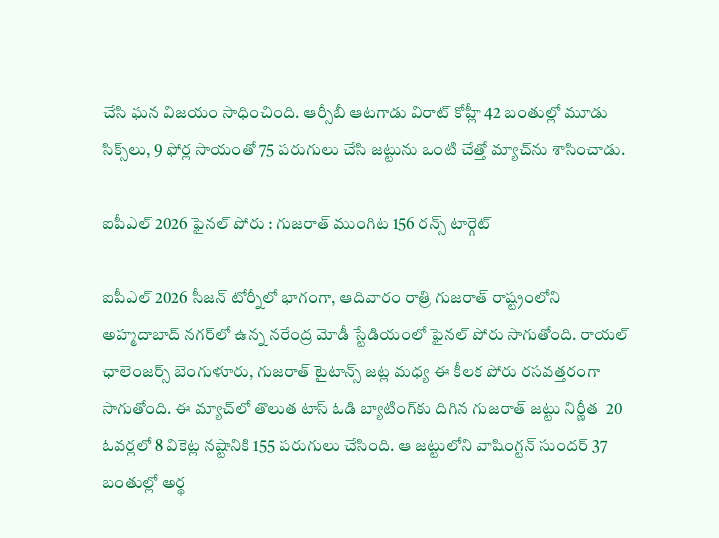చేసి ఘన విజయం సాధించింది. ఆర్సీబీ ఆటగాడు విరాట్ కోహ్లీ 42 బంతుల్లో మూడు సిక్స్‌లు, 9 ఫోర్ల సాయంతో 75 పరుగులు చేసి జట్టును ఒంటి చేత్తో మ్యాచ్‌ను శాసించాడు.

ఐపీఎల్ 2026 ఫైనల్ పోరు : గుజరాత్ ముంగిట 156 రన్స్ టార్గెట్

ఐపీఎల్ 2026 సీజన్ టోర్నీలో భాగంగా, ఆదివారం రాత్రి గుజరాత్ రాష్ట్రంలోని అహ్మదాబాద్ నగర్‌లో ఉన్న నరేంద్ర మోడీ స్టేడియంలో ఫైనల్ పోరు సాగుతోంది. రాయల్ ఛాలెంజర్స్ బెంగుళూరు, గుజరాత్ టైటాన్స్ జట్ల మధ్య ఈ కీలక పోరు రసవత్తరంగా సాగుతోంది. ఈ మ్యాచ్‌లో తొలుత టాస్ ఓడి బ్యాటింగ్‌కు దిగిన గుజరాత్ జట్టు నిర్ణీత  20 ఓవర్లలో 8 వికెట్ల నష్టానికి 155 పరుగులు చేసింది. ఆ జట్టులోని వాషింగ్టన్ సుందర్ 37 బంతుల్లో అర్థ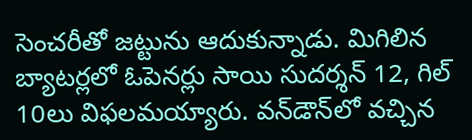సెంచరీతో జట్టును ఆదుకున్నాడు. మిగిలిన బ్యాటర్లలో ఓపెనర్లు సాయి సుదర్శన్ 12, గిల్ 10లు విఫలమయ్యారు. వన్‌డౌన్‌లో వచ్చిన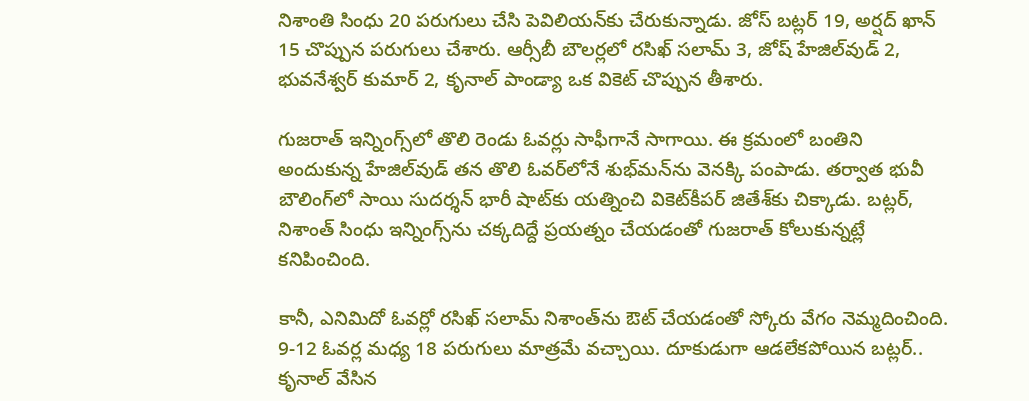నిశాంతి సింధు 20 పరుగులు చేసి పెవిలియన్‌కు చేరుకున్నాడు. జోస్ బట్లర్ 19, అర్షద్ ఖాన్ 15 చొప్పున పరుగులు చేశారు. ఆర్సీబీ బౌలర్లలో రసిఖ్ సలామ్ 3, జోష్ హేజిల్‌వుడ్ 2, భువనేశ్వర్ కుమార్ 2, కృనాల్ పాండ్యా ఒక వికెట్ చొప్పున తీశారు.

గుజరాత్ ఇన్నింగ్స్‌లో తొలి రెండు ఓవర్లు సాఫీగానే సాగాయి. ఈ క్రమంలో బంతిని అందుకున్న హేజిల్‌వుడ్ తన తొలి ఓవర్‌లోనే శుభ్‌మన్‌ను వెనక్కి పంపాడు. తర్వాత భువీ బౌలింగ్‌లో సాయి సుదర్శన్ భారీ షాట్‌కు యత్నించి వికెట్‌కీపర్‌ జితేశ్‌కు చిక్కాడు. బట్లర్, నిశాంత్ సింధు ఇన్నింగ్స్‌ను చక్కదిద్దే ప్రయత్నం చేయడంతో గుజరాత్ కోలుకున్నట్లే కనిపించింది.

కానీ, ఎనిమిదో ఓవర్లో రసిఖ్ సలామ్ నిశాంత్‌ను ఔట్ చేయడంతో స్కోరు వేగం నెమ్మదించింది. 9-12 ఓవర్ల మధ్య 18 పరుగులు మాత్రమే వచ్చాయి. దూకుడుగా ఆడలేకపోయిన బట్లర్.. కృనాల్ వేసిన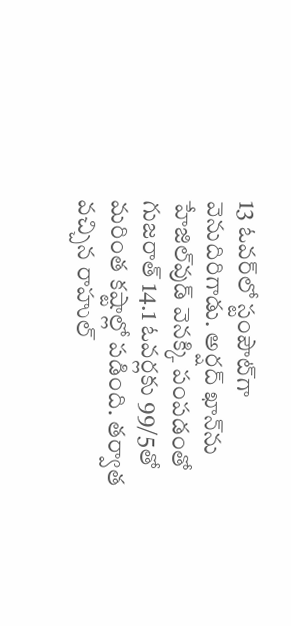13 ఓవర్‌లో స్టంపౌట్‌గా వెనుదిరిగాడు. అర్షద్ ఖాన్‌ను హేజిల్‌వుడ్ వెనక్కి పంపడంతో గుజరాత్ 14.1 ఓవర్లకు 99/5తో మరింత కష్టాల్లో పడింది. తర్వాత వచ్చిన రాహుల్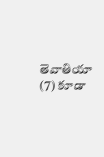తెవాతియా (7) కూడా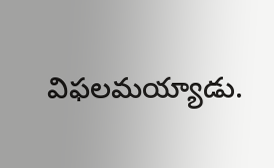విఫలమయ్యాడు.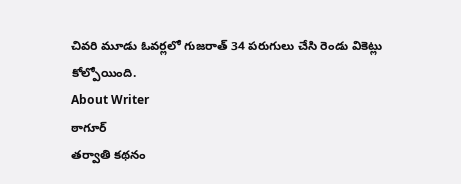చివరి మూడు ఓవర్లలో గుజరాత్ 34 పరుగులు చేసి రెండు వికెట్లు కోల్పోయింది.
About Writer
ఠాగూర్
తర్వాతి కథనం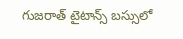గుజరాత్ టైటాన్స్ బస్సులో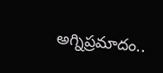అగ్నిప్రమాదం..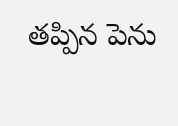తప్పిన పెను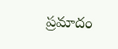ప్రమాదం